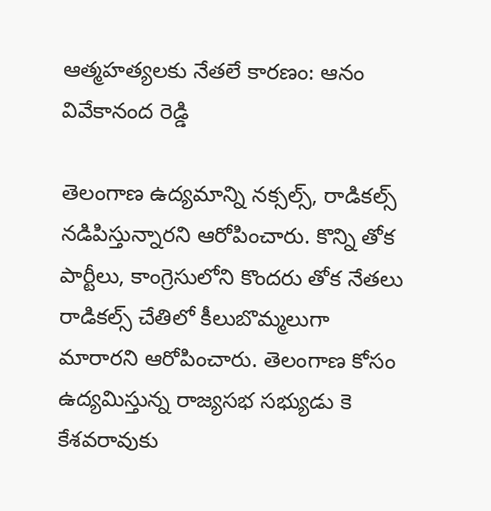ఆత్మహత్యలకు నేతలే కారణం: ఆనం వివేకానంద రెడ్డి

తెలంగాణ ఉద్యమాన్ని నక్సల్స్, రాడికల్స్ నడిపిస్తున్నారని ఆరోపించారు. కొన్ని తోక పార్టీలు, కాంగ్రెసులోని కొందరు తోక నేతలు రాడికల్స్ చేతిలో కీలుబొమ్మలుగా మారారని ఆరోపించారు. తెలంగాణ కోసం ఉద్యమిస్తున్న రాజ్యసభ సభ్యుడు కె కేశవరావుకు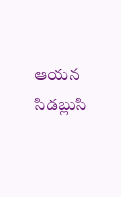ఆయన సిడబ్లుసి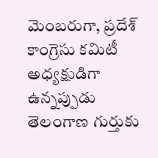మెంబరుగా, ప్రదేశ్ కాంగ్రెసు కమిటీ అధ్యక్షుడిగా ఉన్నప్పుడు తెలంగాణ గుర్తుకు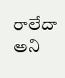రాలేదా అని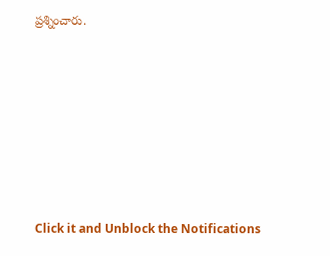ప్రశ్నించారు.












Click it and Unblock the Notifications